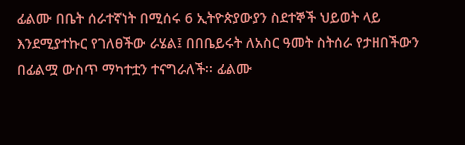ፊልሙ በቤት ሰራተኛነት በሚሰሩ 6 ኢትዮጵያውያን ስደተኞች ህይወት ላይ እንደሚያተኩር የገለፀችው ራሄል፤ በበቤይሩት ለአስር ዓመት ስትሰራ የታዘበችውን በፊልሟ ውስጥ ማካተቷን ተናግራለች፡፡ ፊልሙ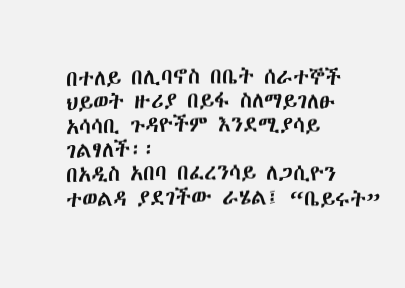በተለይ በሊባኖስ በቤት ሰራተኞች ህይወት ዙሪያ በይፋ ስለማይገለፁ አሳሳቢ ጉዳዮችም እንደሚያሳይ ገልፃለች፡፡
በአዲስ አበባ በፈረንሳይ ለጋሲዮን ተወልዳ ያደገችው ራሄል፤ “ቤይሩት”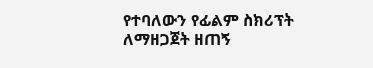የተባለውን የፊልም ስክሪፕት ለማዘጋጀት ዘጠኝ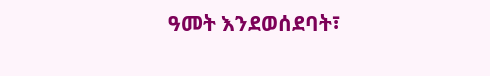ዓመት እንደወሰደባት፣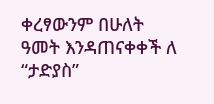ቀረፃውንም በሁለት ዓመት እንዳጠናቀቀች ለ “ታድያስ”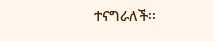ተናግራለች፡፡